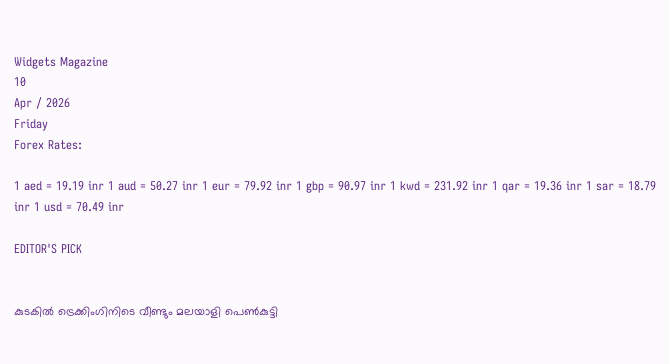Widgets Magazine
10
Apr / 2026
Friday
Forex Rates:

1 aed = 19.19 inr 1 aud = 50.27 inr 1 eur = 79.92 inr 1 gbp = 90.97 inr 1 kwd = 231.92 inr 1 qar = 19.36 inr 1 sar = 18.79 inr 1 usd = 70.49 inr

EDITOR'S PICK


കുടകിൽ ട്രെക്കിംഗിനിടെ വീണ്ടും മലയാളി പെൺകുട്ടി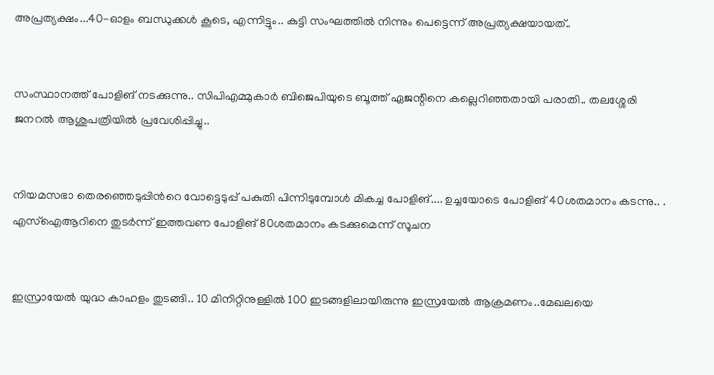അപ്രത്യക്ഷം...40-ഓളം ബന്ധുക്കൾ കൂടെ, എന്നിട്ടും.. കുട്ടി സംഘത്തില്‍ നിന്നും പെട്ടെന്ന് അപ്രത്യക്ഷയായത്..


സംസ്ഥാനത്ത് പോളിങ് നടക്കുന്നു.. സിപിഎമ്മുകാർ ബിജെപിയുടെ ബൂത്ത് ഏജന്റിനെ കല്ലെറിഞ്ഞതായി പരാതി.. തലശ്ശേരി ജനറൽ ആശുപത്രിയിൽ പ്രവേശിപ്പിച്ചു..


നിയമസഭാ തെരഞ്ഞെടുപ്പിന്‍റെ വോട്ടെടുപ്പ് പകുതി പിന്നിടുമ്പോള്‍ മികച്ച പോളിങ്.... ഉച്ചയോടെ പോളിങ് 40ശതമാനം കടന്നു.. . എസ്ഐആറിനെ തുടര്‍ന്ന് ഇത്തവണ പോളിങ് 80ശതമാനം കടക്കുമെന്ന് സൂചന


ഇസ്രായേൽ യുദ്ധ കാഹളം തുടങ്ങി.. 10 മിനിറ്റിനുള്ളില്‍ 100 ഇടങ്ങളിലായിരുന്നു ഇസ്രയേല്‍ ആക്രമണം..മേഖലയെ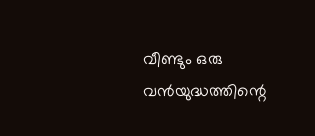വീണ്ടും ഒരു വന്‍യുദ്ധത്തിന്റെ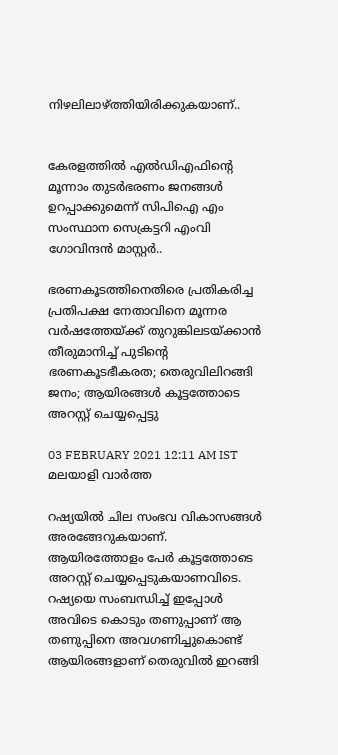നിഴലിലാഴ്ത്തിയിരിക്കുകയാണ്..


കേരളത്തിൽ എൽഡിഎഫിന്റെ മൂന്നാം തുടർഭരണം ജനങ്ങൾ ഉറപ്പാക്കുമെന്ന് സിപിഐ എം സംസ്ഥാന സെക്രട്ടറി എംവി ഗോവിന്ദൻ മാസ്റ്റർ..

ഭരണകൂടത്തിനെതിരെ പ്രതികരിച്ച പ്രതിപക്ഷ നേതാവിനെ മൂന്നര വര്‍ഷത്തേയ്ക്ക് തുറുങ്കിലടയ്ക്കാന്‍ തീരുമാനിച്ച് പുടിന്റെ ഭരണകൂടഭീകരത; തെരുവിലിറങ്ങി ജനം; ആയിരങ്ങൾ കൂട്ടത്തോടെ അറസ്റ്റ് ചെയ്യപ്പെട്ടു

03 FEBRUARY 2021 12:11 AM IST
മലയാളി വാര്‍ത്ത

റഷ്യയില്‍ ചില സംഭവ വികാസങ്ങള്‍ അരങ്ങേറുകയാണ്. ആയിരത്തോളം പേര്‍ കൂട്ടത്തോടെ അറസ്റ്റ് ചെയ്യപ്പെടുകയാണവിടെ. റഷ്യയെ സംബന്ധിച്ച് ഇപ്പോള്‍ അവിടെ കൊടും തണുപ്പാണ് ആ തണുപ്പിനെ അവഗണിച്ചുകൊണ്ട് ആയിരങ്ങളാണ് തെരുവില്‍ ഇറങ്ങി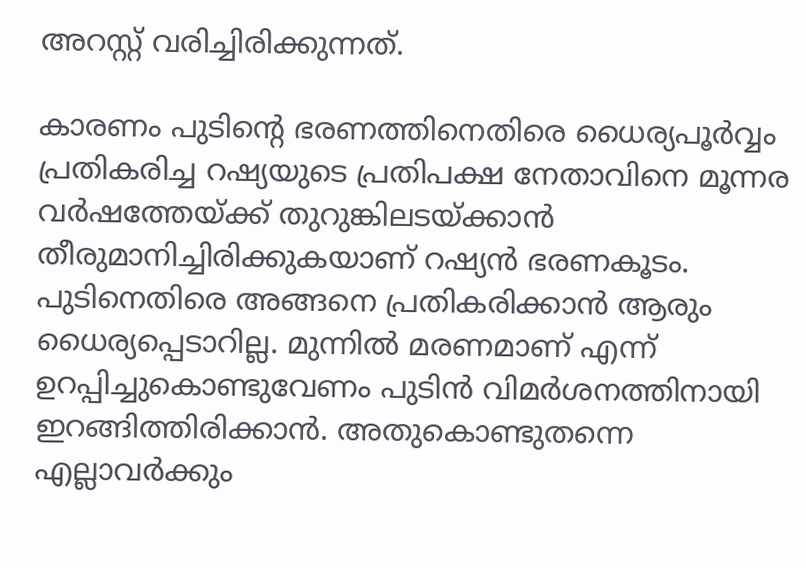അറസ്റ്റ് വരിച്ചിരിക്കുന്നത്.

കാരണം പുടിന്റെ ഭരണത്തിനെതിരെ ധൈര്യപൂര്‍വ്വം പ്രതികരിച്ച റഷ്യയുടെ പ്രതിപക്ഷ നേതാവിനെ മൂന്നര വര്‍ഷത്തേയ്ക്ക് തുറുങ്കിലടയ്ക്കാന്‍ തീരുമാനിച്ചിരിക്കുകയാണ് റഷ്യന്‍ ഭരണകൂടം. പുടിനെതിരെ അങ്ങനെ പ്രതികരിക്കാന്‍ ആരും ധൈര്യപ്പെടാറില്ല. മുന്നില്‍ മരണമാണ് എന്ന് ഉറപ്പിച്ചുകൊണ്ടുവേണം പുടിന്‍ വിമര്‍ശനത്തിനായി ഇറങ്ങിത്തിരിക്കാന്‍. അതുകൊണ്ടുതന്നെ എല്ലാവര്‍ക്കും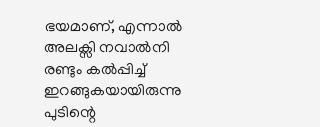ഭയമാണ്, എന്നാല്‍ അലക്സി നവാല്‍നി രണ്ടും കല്‍പ്പിച്ച് ഇറങ്ങുകയായിരുന്നു പുടിന്റെ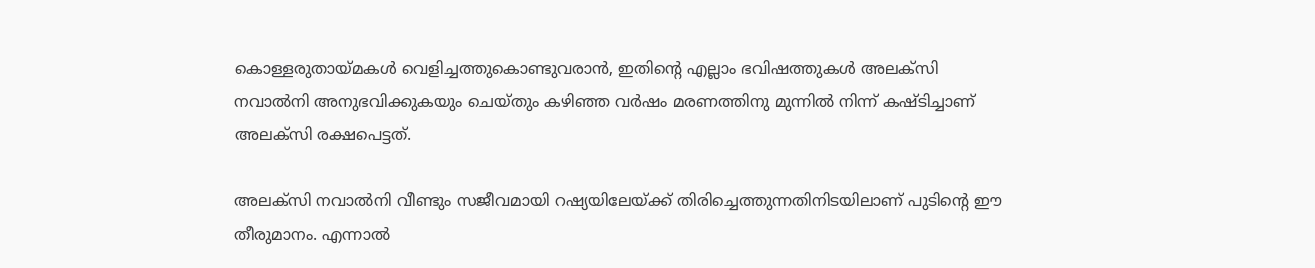കൊള്ളരുതായ്മകള്‍ വെളിച്ചത്തുകൊണ്ടുവരാന്‍, ഇതിന്റെ എല്ലാം ഭവിഷത്തുകള്‍ അലക്സി നവാല്‍നി അനുഭവിക്കുകയും ചെയ്തും കഴിഞ്ഞ വര്‍ഷം മരണത്തിനു മുന്നില്‍ നിന്ന് കഷ്ടിച്ചാണ് അലക്‌സി രക്ഷപെട്ടത്.

അലക്സി നവാല്‍നി വീണ്ടും സജീവമായി റഷ്യയിലേയ്ക്ക് തിരിച്ചെത്തുന്നതിനിടയിലാണ് പുടിന്റെ ഈ തീരുമാനം. എന്നാല്‍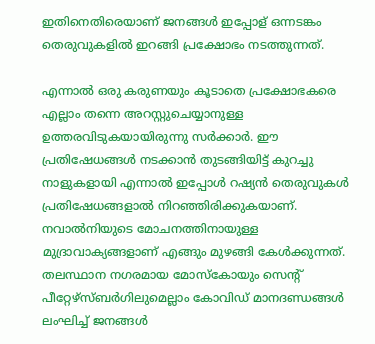ഇതിനെതിരെയാണ് ജനങ്ങള്‍ ഇപ്പോള് ഒന്നടങ്കം തെരുവുകളില്‍ ഇറങ്ങി പ്രക്ഷോഭം നടത്തുന്നത്.

എന്നാല്‍ ഒരു കരുണയും കൂടാതെ പ്രക്ഷോഭകരെ എല്ലാം തന്നെ അറസ്റ്റുചെയ്യാനുള്ള ഉത്തരവിടുകയായിരുന്നു സര്‍ക്കാര്‍. ഈ പ്രതിഷേധങ്ങള്‍ നടക്കാന്‍ തുടങ്ങിയിട്ട് കുറച്ചു നാളുകളായി എന്നാൽ ഇപ്പോള്‍ റഷ്യന്‍ തെരുവുകള്‍ പ്രതിഷേധങ്ങളാല്‍ നിറഞ്ഞിരിക്കുകയാണ്. നവാല്‍നിയുടെ മോചനത്തിനായുള്ള മുദ്രാവാക്യങ്ങളാണ് എങ്ങും മുഴങ്ങി കേള്‍ക്കുന്നത്. തലസ്ഥാന നഗരമായ മോസ്‌കോയും സെന്റ് പീറ്റേഴ്‌സ്ബര്‍ഗിലുമെല്ലാം കോവിഡ് മാനദണ്ഡങ്ങള്‍ ലംഘിച്ച് ജനങ്ങള്‍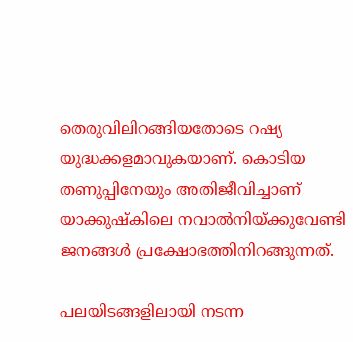തെരുവിലിറങ്ങിയതോടെ റഷ്യ യുദ്ധക്കളമാവുകയാണ്. കൊടിയ തണുപ്പിനേയും അതിജീവിച്ചാണ് യാക്കുഷ്‌കിലെ നവാല്‍നിയ്ക്കുവേണ്ടി ജനങ്ങള്‍ പ്രക്ഷോഭത്തിനിറങ്ങുന്നത്.

പലയിടങ്ങളിലായി നടന്ന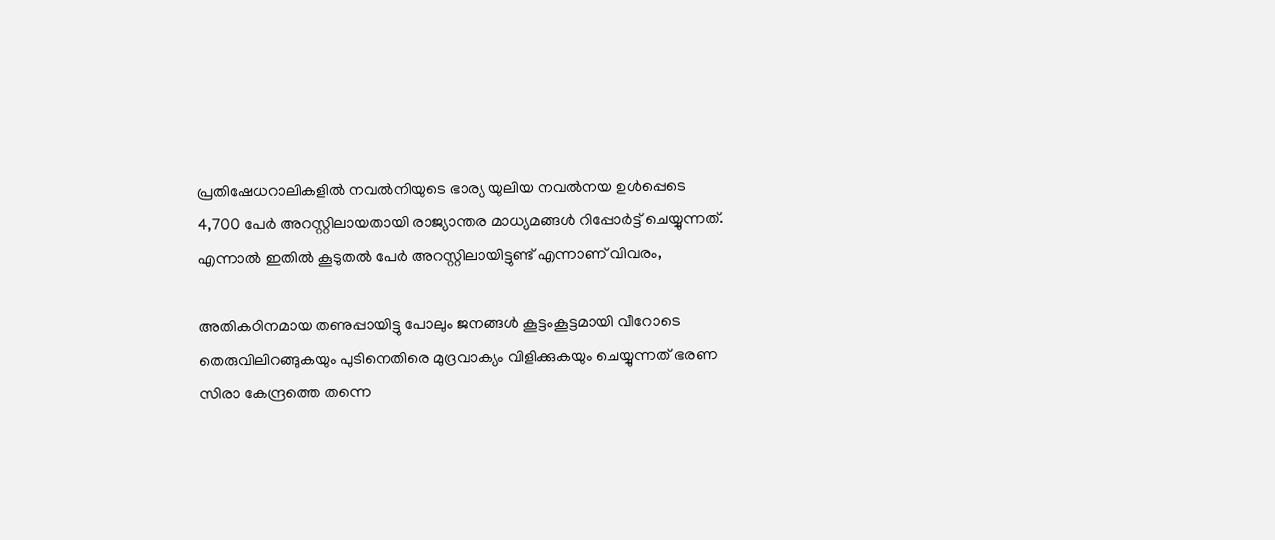പ്രതിഷേധറാലികളില്‍ നവല്‍നിയുടെ ഭാര്യ യുലിയ നവല്‍നയ ഉള്‍പ്പെടെ 4,700 പേര്‍ അറസ്റ്റിലായതായി രാജ്യാന്തര മാധ്യമങ്ങള്‍ റിപ്പോര്‍ട്ട് ചെയ്യുന്നത്. എന്നാല്‍ ഇതില്‍ കൂടുതല്‍ പേര്‍ അറസ്റ്റിലായിട്ടുണ്ട് എന്നാണ് വിവരം,

അതികഠിനമായ തണുപ്പായിട്ടു പോലും ജനങ്ങള്‍ കൂട്ടംകൂട്ടമായി വീറോടെ തെരുവിലിറങ്ങുകയും പുടിനെതിരെ മുദ്രവാക്യം വിളിക്കുകയും ചെയ്യുന്നത് ഭരണ സിരാ കേന്ദ്രത്തെ തന്നെ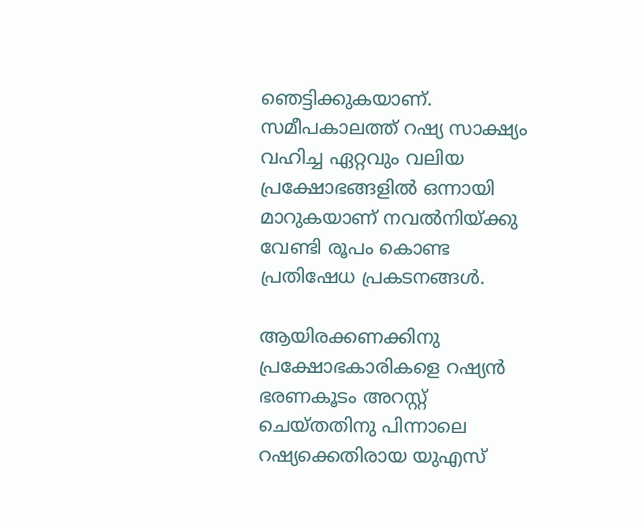ഞെട്ടിക്കുകയാണ്. സമീപകാലത്ത് റഷ്യ സാക്ഷ്യം വഹിച്ച ഏറ്റവും വലിയ പ്രക്ഷോഭങ്ങളില്‍ ഒന്നായി മാറുകയാണ് നവല്‍നിയ്ക്കു വേണ്ടി രൂപം കൊണ്ട പ്രതിഷേധ പ്രകടനങ്ങള്‍.

ആയിരക്കണക്കിനു പ്രക്ഷോഭകാരികളെ റഷ്യന്‍ ഭരണകൂടം അറസ്റ്റ് ചെയ്തതിനു പിന്നാലെ റഷ്യക്കെതിരായ യുഎസ്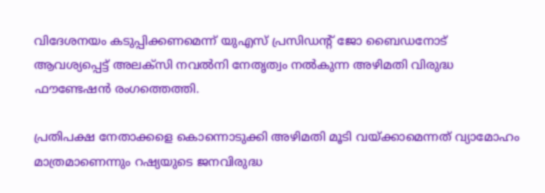വിദേശനയം കടുപ്പിക്കണമെന്ന് യുഎസ് പ്രസിഡന്റ് ജോ ബൈഡനോട് ആവശ്യപ്പെട്ട് അലക്‌സി നവല്‍നി നേതൃത്വം നല്‍കുന്ന അഴിമതി വിരുദ്ധ ഫൗണ്ടേഷന്‍ രംഗത്തെത്തി.

പ്രതിപക്ഷ നേതാക്കളെ കൊന്നൊടുക്കി അഴിമതി മൂടി വയ്ക്കാമെന്നത് വ്യാമോഹം മാത്രമാണെന്നും റഷ്യയുടെ ജനവിരുദ്ധ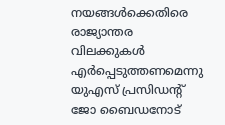നയങ്ങള്‍ക്കെതിരെ രാജ്യാന്തര വിലക്കുകള്‍ എര്‍പ്പെടുത്തണമെന്നു യുഎസ് പ്രസിഡന്റ് ജോ ബൈഡനോട്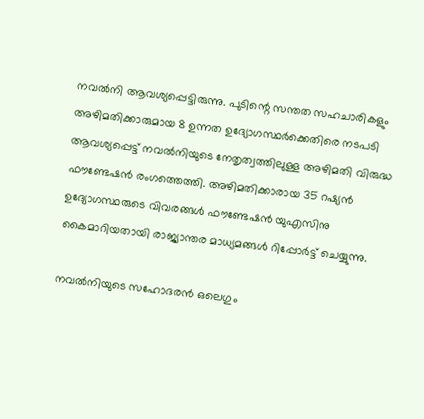നവല്‍നി ആവശ്യപ്പെട്ടിരുന്നു. പുടിന്റെ സന്തത സഹചാരികളും അഴിമതിക്കാരുമായ 8 ഉന്നത ഉദ്യോഗസ്ഥര്‍ക്കെതിരെ നടപടി ആവശ്യപ്പെട്ട് നവല്‍നിയുടെ നേതൃത്വത്തിലുള്ള അഴിമതി വിരുദ്ധ ഫൗണ്ടേഷന്‍ രംഗത്തെത്തി. അഴിമതിക്കാരായ 35 റഷ്യന്‍ ഉദ്യോഗസ്ഥരുടെ വിവരങ്ങള്‍ ഫൗണ്ടേഷന്‍ യുഎസിനു കൈമാറിയതായി രാജ്യാന്തര മാധ്യമങ്ങള്‍ റിപ്പോര്‍ട്ട് ചെയ്യുന്നു.

നവല്‍നിയുടെ സഹോദരന്‍ ഒലെഗും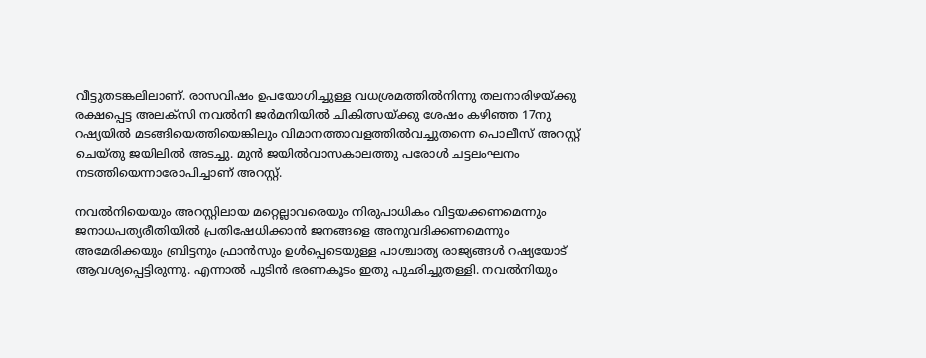വീട്ടുതടങ്കലിലാണ്. രാസവിഷം ഉപയോഗിച്ചുള്ള വധശ്രമത്തില്‍നിന്നു തലനാരിഴയ്ക്കു രക്ഷപ്പെട്ട അലക്‌സി നവല്‍നി ജര്‍മനിയില്‍ ചികിത്സയ്ക്കു ശേഷം കഴിഞ്ഞ 17നു റഷ്യയില്‍ മടങ്ങിയെത്തിയെങ്കിലും വിമാനത്താവളത്തില്‍വച്ചുതന്നെ പൊലീസ് അറസ്റ്റ് ചെയ്തു ജയിലില്‍ അടച്ചു. മുന്‍ ജയില്‍വാസകാലത്തു പരോള്‍ ചട്ടലംഘനം നടത്തിയെന്നാരോപിച്ചാണ് അറസ്റ്റ്.

നവല്‍നിയെയും അറസ്റ്റിലായ മറ്റെല്ലാവരെയും നിരുപാധികം വിട്ടയക്കണമെന്നും ജനാധപത്യരീതിയില്‍ പ്രതിഷേധിക്കാന്‍ ജനങ്ങളെ അനുവദിക്കണമെന്നും അമേരിക്കയും ബ്രിട്ടനും ഫ്രാന്‍സും ഉള്‍പ്പെടെയുള്ള പാശ്ചാത്യ രാജ്യങ്ങള്‍ റഷ്യയോട് ആവശ്യപ്പെട്ടിരുന്നു. എന്നാല്‍ പുടിന്‍ ഭരണകൂടം ഇതു പുഛിച്ചുതള്ളി. നവല്‍നിയും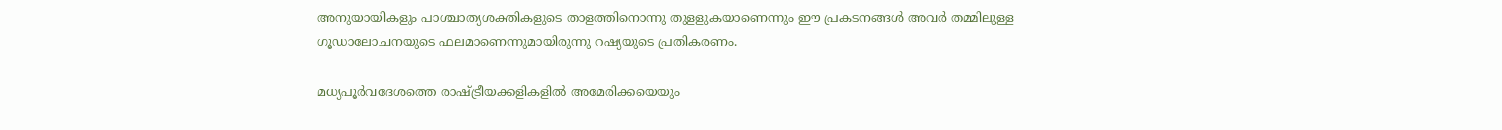അനുയായികളും പാശ്ചാത്യശക്തികളുടെ താളത്തിനൊന്നു തുളളുകയാണെന്നും ഈ പ്രകടനങ്ങള്‍ അവര്‍ തമ്മിലുള്ള ഗൂഡാലോചനയുടെ ഫലമാണെന്നുമായിരുന്നു റഷ്യയുടെ പ്രതികരണം.

മധ്യപൂര്‍വദേശത്തെ രാഷ്ട്രീയക്കളികളില്‍ അമേരിക്കയെയും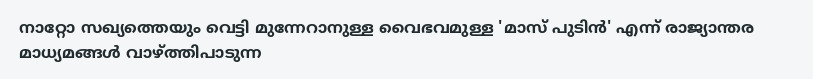നാറ്റോ സഖ്യത്തെയും വെട്ടി മുന്നേറാനുള്ള വൈഭവമുള്ള 'മാസ് പുടിന്‍' എന്ന് രാജ്യാന്തര മാധ്യമങ്ങള്‍ വാഴ്ത്തിപാടുന്ന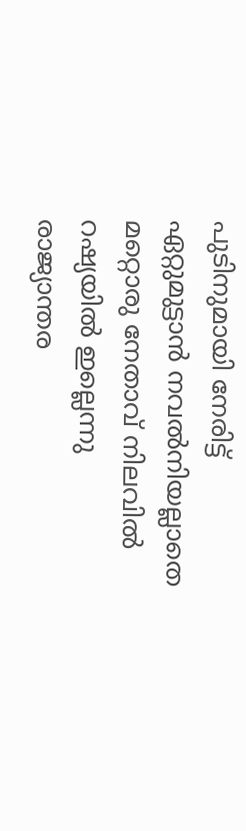പുടിനുമായി നേരിട്ട് ഏറ്റുമുട്ടാന്‍ നവല്‍നിയല്ലാതെ മറ്റൊരു നേതാവ് നിലവില്‍ റഷ്യയില്‍ ഇല്ലെന്നു രാജ്യാന്തര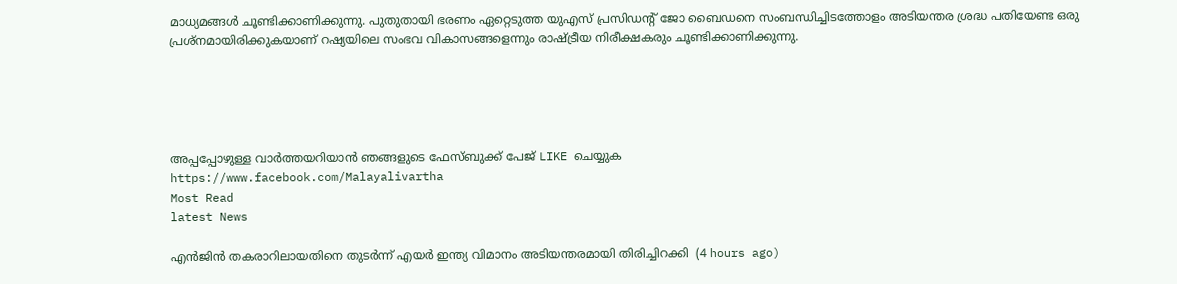മാധ്യമങ്ങള്‍ ചൂണ്ടിക്കാണിക്കുന്നു. പുതുതായി ഭരണം ഏറ്റെടുത്ത യുഎസ് പ്രസിഡന്റ് ജോ ബൈഡനെ സംബന്ധിച്ചിടത്തോളം അടിയന്തര ശ്രദ്ധ പതിയേണ്ട ഒരു പ്രശ്‌നമായിരിക്കുകയാണ് റഷ്യയിലെ സംഭവ വികാസങ്ങളെന്നും രാഷ്ട്രീയ നിരീക്ഷകരും ചൂണ്ടിക്കാണിക്കുന്നു.





അപ്പപ്പോഴുള്ള വാര്‍ത്തയറിയാന്‍ ഞങ്ങളുടെ ഫേസ്‌ബുക്ക്‌ പേജ് LIKE ചെയ്യുക
https://www.facebook.com/Malayalivartha
Most Read
latest News

എന്‍ജിന്‍ തകരാറിലായതിനെ തുടര്‍ന്ന് എയര്‍ ഇന്ത്യ വിമാനം അടിയന്തരമായി തിരിച്ചിറക്കി  (4 hours ago)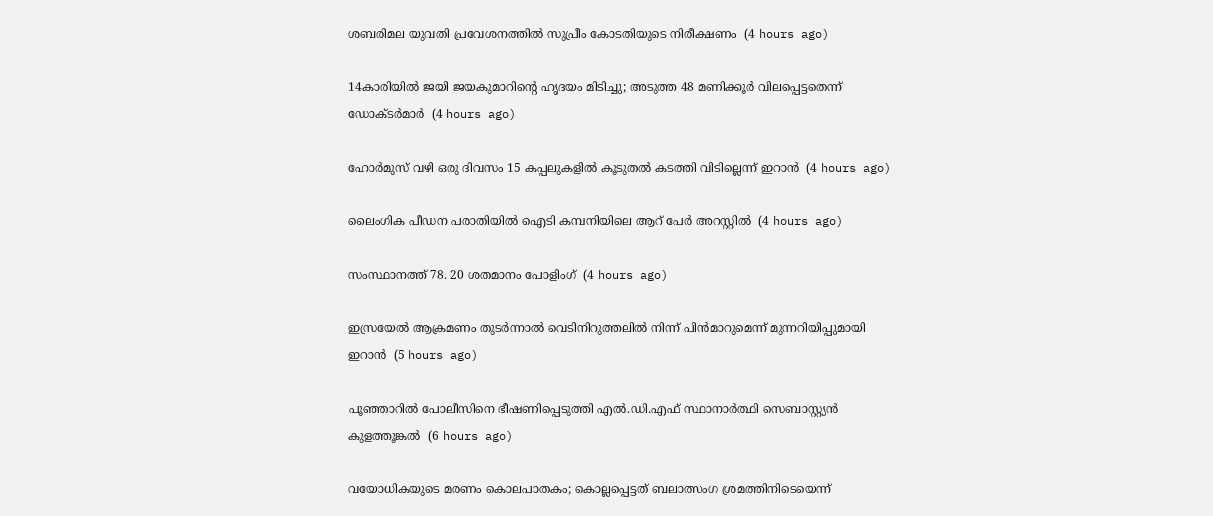ശബരിമല യുവതി പ്രവേശനത്തില്‍ സുപ്രീം കോടതിയുടെ നിരീക്ഷണം  (4 hours ago)

14കാരിയില്‍ ജയി ജയകുമാറിന്റെ ഹൃദയം മിടിച്ചു; അടുത്ത 48 മണിക്കൂര്‍ വിലപ്പെട്ടതെന്ന് ഡോക്ടര്‍മാര്‍  (4 hours ago)

ഹോര്‍മുസ് വഴി ഒരു ദിവസം 15 കപ്പലുകളില്‍ കൂടുതല്‍ കടത്തി വിടില്ലെന്ന് ഇറാന്‍  (4 hours ago)

ലൈംഗിക പീഡന പരാതിയില്‍ ഐടി കമ്പനിയിലെ ആറ് പേര്‍ അറസ്റ്റില്‍  (4 hours ago)

സംസ്ഥാനത്ത് 78. 20 ശതമാനം പോളിംഗ്  (4 hours ago)

ഇസ്രയേല്‍ ആക്രമണം തുടര്‍ന്നാല്‍ വെടിനിറുത്തലില്‍ നിന്ന് പിന്‍മാറുമെന്ന് മുന്നറിയിപ്പുമായി ഇറാന്‍  (5 hours ago)

പൂഞ്ഞാറില്‍ പോലീസിനെ ഭീഷണിപ്പെടുത്തി എല്‍.ഡി.എഫ് സ്ഥാനാര്‍ത്ഥി സെബാസ്റ്റ്യന്‍ കുളത്തൂങ്കല്‍  (6 hours ago)

വയോധികയുടെ മരണം കൊലപാതകം; കൊല്ലപ്പെട്ടത് ബലാത്സംഗ ശ്രമത്തിനിടെയെന്ന്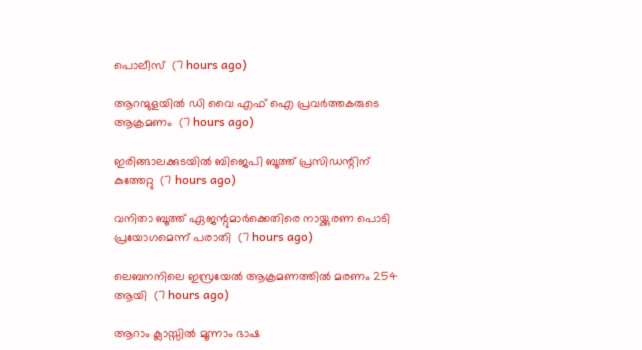പൊലീസ്  (7 hours ago)

ആറന്മുളയില്‍ ഡി വൈ എഫ് ഐ പ്രവര്‍ത്തകരുടെ ആക്രമണം  (7 hours ago)

ഇരിങ്ങാലക്കുടയില്‍ ബിജെപി ബൂത്ത് പ്രസിഡന്റിന് കുത്തേറ്റു  (7 hours ago)

വനിതാ ബൂത്ത് ഏജന്റുമാര്‍ക്കെതിരെ നായ്ക്കുരണ പൊടി പ്രയോഗമെന്ന് പരാതി  (7 hours ago)

ലെബനനിലെ ഇസ്രയേല്‍ ആക്രമണത്തില്‍ മരണം 254 ആയി  (7 hours ago)

ആറാം ക്ലാസ്സില്‍ മൂന്നാം ഭാഷ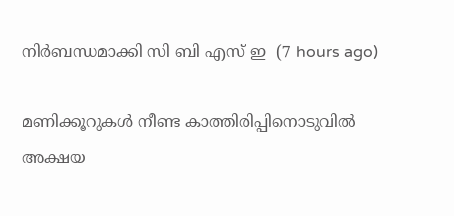നിര്‍ബന്ധമാക്കി സി ബി എസ് ഇ  (7 hours ago)

മണിക്കൂറുകള്‍ നീണ്ട കാത്തിരിപ്പിനൊടുവില്‍ അക്ഷയ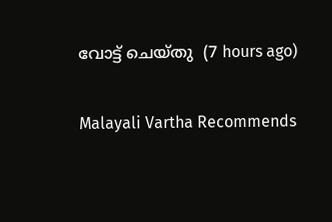വോട്ട് ചെയ്തു  (7 hours ago)

Malayali Vartha Recommends